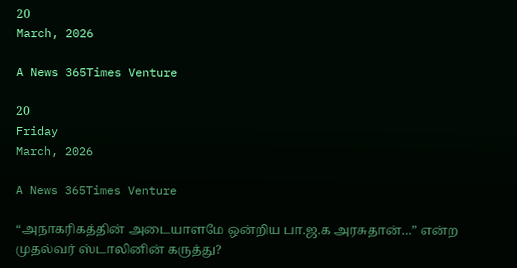20
March, 2026

A News 365Times Venture

20
Friday
March, 2026

A News 365Times Venture

“அநாகரிகத்தின் அடையாளமே ஒன்றிய பா.ஜ.க அரசுதான்…” என்ற முதல்வர் ஸ்டாலினின் கருத்து?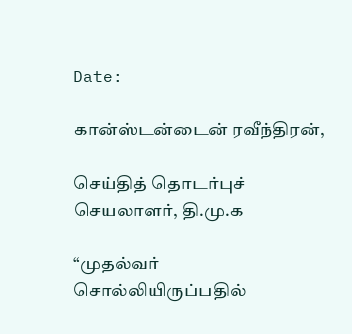Date:

கான்ஸ்டன்டைன் ரவீந்திரன்,

செய்தித் தொடர்புச் செயலாளர், தி.மு.க

“முதல்வர் சொல்லியிருப்பதில்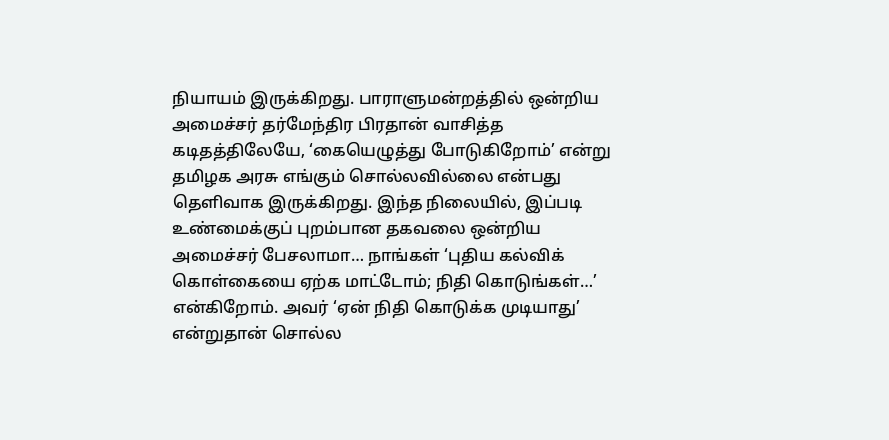நியாயம் இருக்கிறது. பாராளுமன்றத்தில் ஒன்றிய அமைச்சர் தர்மேந்திர பிரதான் வாசித்த கடிதத்திலேயே, ‘கையெழுத்து போடுகிறோம்’ என்று தமிழக அரசு எங்கும் சொல்லவில்லை என்பது தெளிவாக இருக்கிறது. இந்த நிலையில், இப்படி உண்மைக்குப் புறம்பான தகவலை ஒன்றிய அமைச்சர் பேசலாமா… நாங்கள் ‘புதிய கல்விக் கொள்கையை ஏற்க மாட்டோம்; நிதி கொடுங்கள்…’ என்கிறோம். அவர் ‘ஏன் நிதி கொடுக்க முடியாது’ என்றுதான் சொல்ல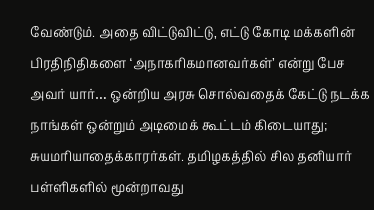வேண்டும். அதை விட்டுவிட்டு, எட்டு கோடி மக்களின் பிரதிநிதிகளை ‘அநாகரிகமானவர்கள்’ என்று பேச அவர் யார்… ஒன்றிய அரசு சொல்வதைக் கேட்டு நடக்க நாங்கள் ஒன்றும் அடிமைக் கூட்டம் கிடையாது; சுயமரியாதைக்காரர்கள். தமிழகத்தில் சில தனியார் பள்ளிகளில் மூன்றாவது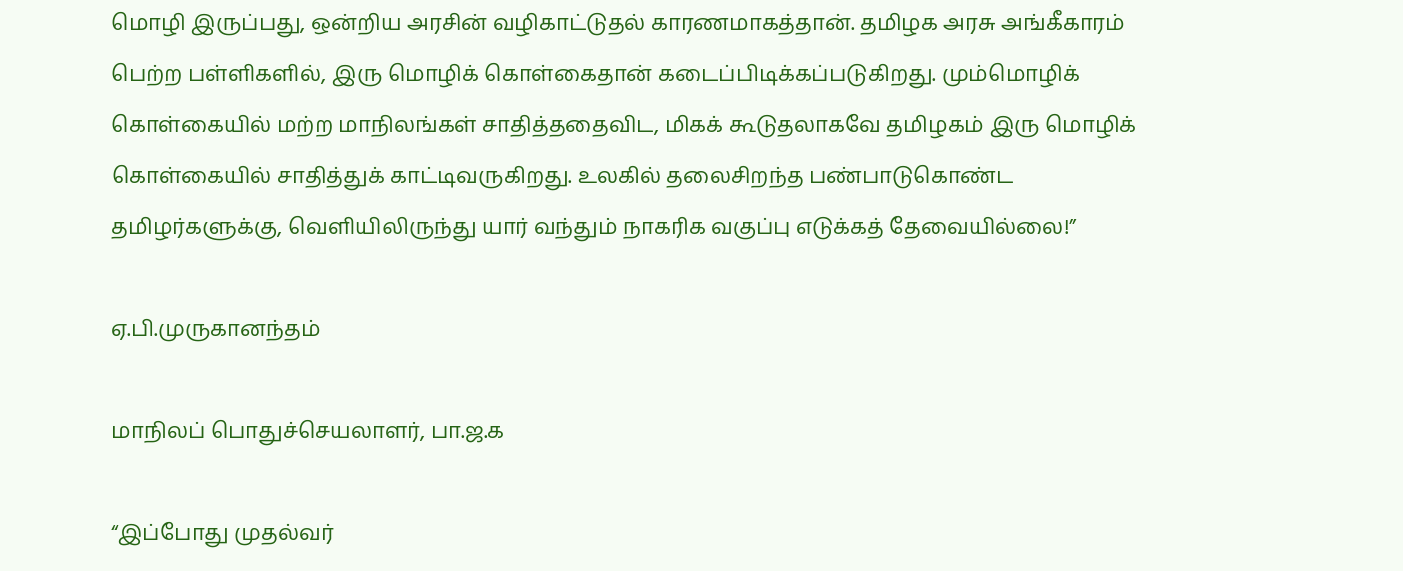மொழி இருப்பது, ஒன்றிய அரசின் வழிகாட்டுதல் காரணமாகத்தான். தமிழக அரசு அங்கீகாரம் பெற்ற பள்ளிகளில், இரு மொழிக் கொள்கைதான் கடைப்பிடிக்கப்படுகிறது. மும்மொழிக் கொள்கையில் மற்ற மாநிலங்கள் சாதித்ததைவிட, மிகக் கூடுதலாகவே தமிழகம் இரு மொழிக் கொள்கையில் சாதித்துக் காட்டிவருகிறது. உலகில் தலைசிறந்த பண்பாடுகொண்ட தமிழர்களுக்கு, வெளியிலிருந்து யார் வந்தும் நாகரிக வகுப்பு எடுக்கத் தேவையில்லை!”

ஏ.பி.முருகானந்தம்

மாநிலப் பொதுச்செயலாளர், பா.ஜ.க

“இப்போது முதல்வர்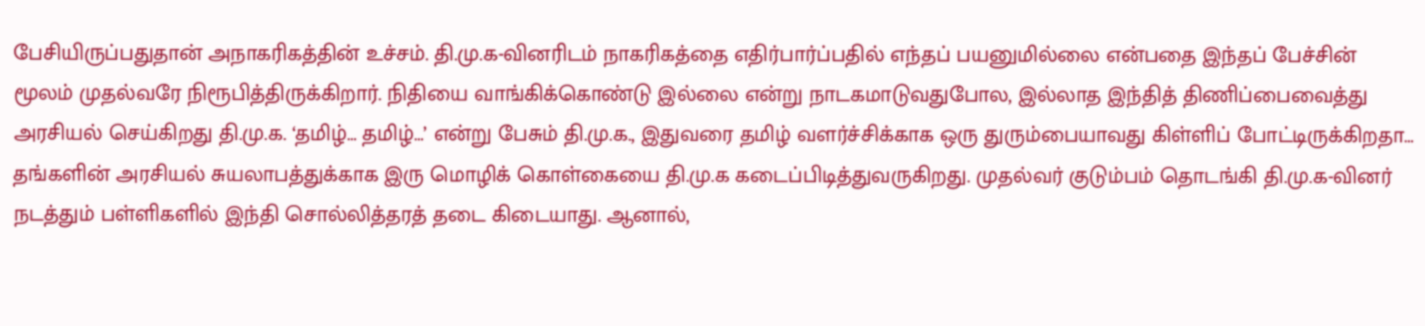பேசியிருப்பதுதான் அநாகரிகத்தின் உச்சம். தி.மு.க-வினரிடம் நாகரிகத்தை எதிர்பார்ப்பதில் எந்தப் பயனுமில்லை என்பதை இந்தப் பேச்சின் மூலம் முதல்வரே நிரூபித்திருக்கிறார். நிதியை வாங்கிக்கொண்டு இல்லை என்று நாடகமாடுவதுபோல, இல்லாத இந்தித் திணிப்பைவைத்து அரசியல் செய்கிறது தி.மு.க. ‘தமிழ்… தமிழ்…’ என்று பேசும் தி.மு.க., இதுவரை தமிழ் வளர்ச்சிக்காக ஒரு துரும்பையாவது கிள்ளிப் போட்டிருக்கிறதா… தங்களின் அரசியல் சுயலாபத்துக்காக இரு மொழிக் கொள்கையை தி.மு.க கடைப்பிடித்துவருகிறது. முதல்வர் குடும்பம் தொடங்கி தி.மு.க-வினர் நடத்தும் பள்ளிகளில் இந்தி சொல்லித்தரத் தடை கிடையாது. ஆனால்,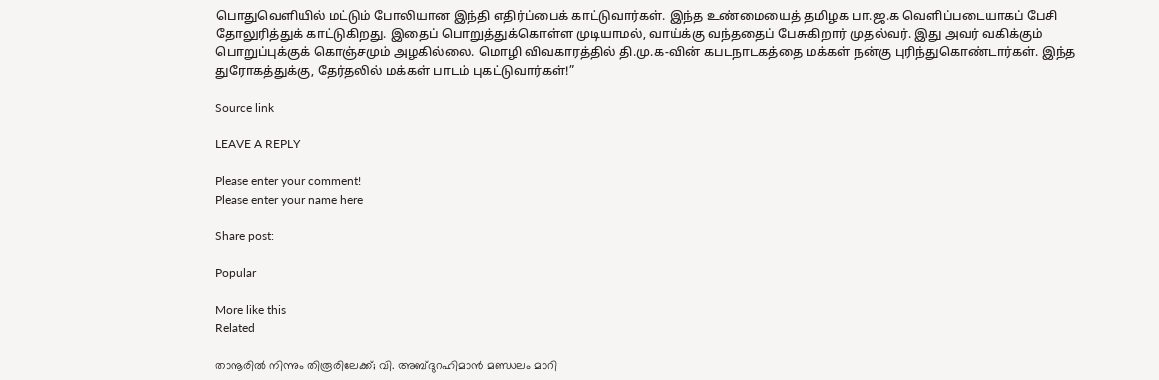பொதுவெளியில் மட்டும் போலியான இந்தி எதிர்ப்பைக் காட்டுவார்கள். இந்த உண்மையைத் தமிழக பா.ஜ.க வெளிப்படையாகப் பேசி தோலுரித்துக் காட்டுகிறது. இதைப் பொறுத்துக்கொள்ள முடியாமல், வாய்க்கு வந்ததைப் பேசுகிறார் முதல்வர். இது அவர் வகிக்கும் பொறுப்புக்குக் கொஞ்சமும் அழகில்லை. மொழி விவகாரத்தில் தி.மு.க-வின் கபடநாடகத்தை மக்கள் நன்கு புரிந்துகொண்டார்கள். இந்த துரோகத்துக்கு, தேர்தலில் மக்கள் பாடம் புகட்டுவார்கள்!”

Source link

LEAVE A REPLY

Please enter your comment!
Please enter your name here

Share post:

Popular

More like this
Related

താനൂരില്‍ നിന്നും തിരൂരിലേക്ക്; വി. അബ്ദുറഹിമാന്‍ മണ്ഡലം മാറി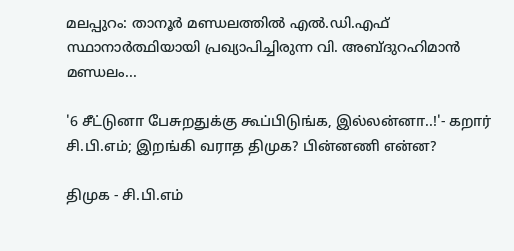മലപ്പുറം: താനൂര്‍ മണ്ഡലത്തില്‍ എല്‍.ഡി.എഫ് സ്ഥാനാര്‍ത്ഥിയായി പ്രഖ്യാപിച്ചിരുന്ന വി. അബ്ദുറഹിമാന്‍ മണ്ഡലം...

'6 சீட்டுனா பேசுறதுக்கு கூப்பிடுங்க, இல்லன்னா..!'- கறார் சி.பி.எம்; இறங்கி வராத திமுக? பின்னணி என்ன?

திமுக - சி.பி.எம்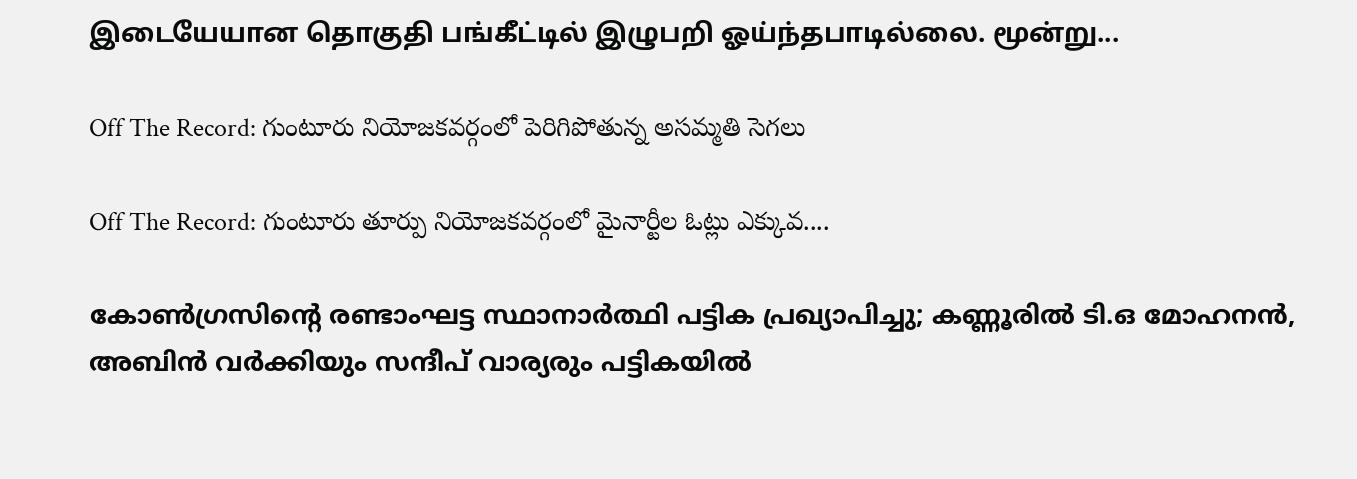இடையேயான தொகுதி பங்கீட்டில் இழுபறி ஓய்ந்தபாடில்லை. மூன்று...

Off The Record: గుంటూరు నియోజకవర్గంలో పెరిగిపోతున్న అసమ్మతి సెగలు

Off The Record: గుంటూరు తూర్పు నియోజకవర్గంలో మైనార్టీల ఓట్లు ఎక్కువ....

കോണ്‍ഗ്രസിന്റെ രണ്ടാംഘട്ട സ്ഥാനാര്‍ത്ഥി പട്ടിക പ്രഖ്യാപിച്ചു; കണ്ണൂരില്‍ ടി.ഒ മോഹനന്‍, അബിന്‍ വര്‍ക്കിയും സന്ദീപ് വാര്യരും പട്ടികയില്‍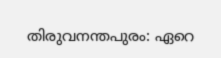തിരുവനന്തപുരം: ഏറെ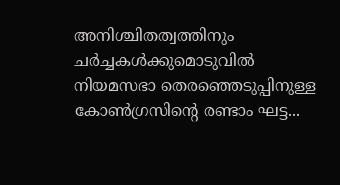അനിശ്ചിതത്വത്തിനും ചര്‍ച്ചകള്‍ക്കുമൊടുവില്‍ നിയമസഭാ തെരഞ്ഞെടുപ്പിനുള്ള കോണ്‍ഗ്രസിന്റെ രണ്ടാം ഘട്ട...